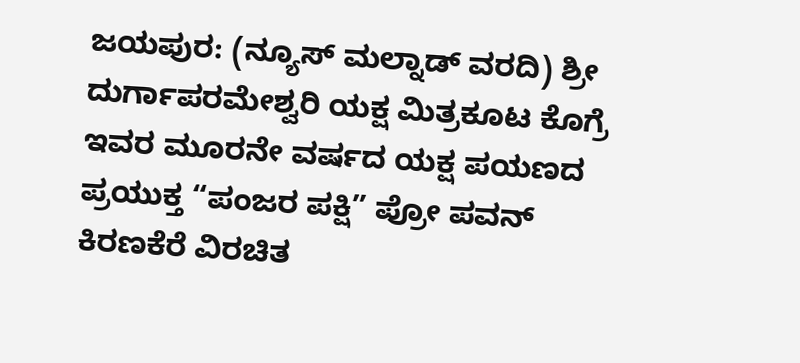ಜಯಪುರ: (ನ್ಯೂಸ್ ಮಲ್ನಾಡ್ ವರದಿ) ಶ್ರೀ ದುರ್ಗಾಪರಮೇಶ್ವರಿ ಯಕ್ಷ ಮಿತ್ರಕೂಟ ಕೊಗ್ರೆ ಇವರ ಮೂರನೇ ವರ್ಷದ ಯಕ್ಷ ಪಯಣದ ಪ್ರಯುಕ್ತ “ಪಂಜರ ಪಕ್ಷಿ” ಪ್ರೋ ಪವನ್ ಕಿರಣಕೆರೆ ವಿರಚಿತ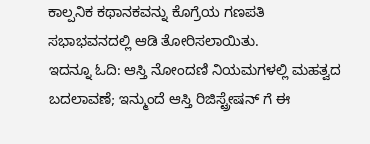ಕಾಲ್ಪನಿಕ ಕಥಾನಕವನ್ನು ಕೊಗ್ರೆಯ ಗಣಪತಿ ಸಭಾಭವನದಲ್ಲಿ ಆಡಿ ತೋರಿಸಲಾಯಿತು.
ಇದನ್ನೂ ಓದಿ: ಆಸ್ತಿ ನೋಂದಣಿ ನಿಯಮಗಳಲ್ಲಿ ಮಹತ್ವದ ಬದಲಾವಣೆ; ಇನ್ಮುಂದೆ ಆಸ್ತಿ ರಿಜಿಸ್ಟ್ರೇಷನ್ ಗೆ ಈ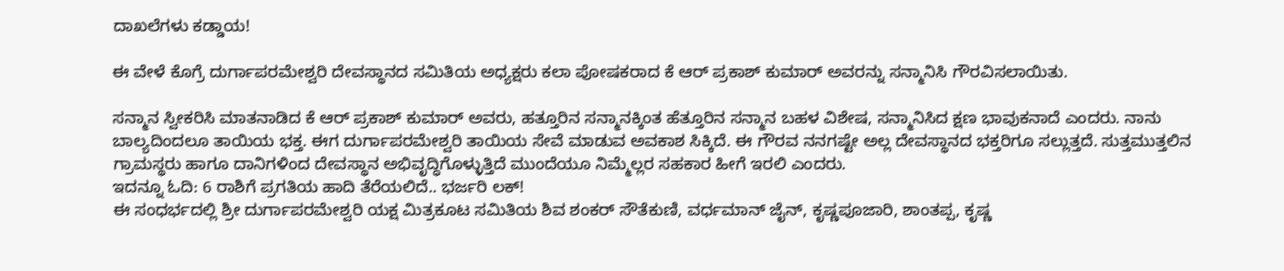ದಾಖಲೆಗಳು ಕಡ್ಡಾಯ!

ಈ ವೇಳೆ ಕೊಗ್ರೆ ದುರ್ಗಾಪರಮೇಶ್ವರಿ ದೇವಸ್ಥಾನದ ಸಮಿತಿಯ ಅಧ್ಯಕ್ಷರು ಕಲಾ ಪೋಷಕರಾದ ಕೆ ಆರ್ ಪ್ರಕಾಶ್ ಕುಮಾರ್ ಅವರನ್ನು ಸನ್ಮಾನಿಸಿ ಗೌರವಿಸಲಾಯಿತು.

ಸನ್ಮಾನ ಸ್ವೀಕರಿಸಿ ಮಾತನಾಡಿದ ಕೆ ಆರ್ ಪ್ರಕಾಶ್ ಕುಮಾರ್ ಅವರು, ಹತ್ತೂರಿನ ಸನ್ಮಾನಕ್ಕಿಂತ ಹೆತ್ತೂರಿನ ಸನ್ಮಾನ ಬಹಳ ವಿಶೇಷ, ಸನ್ಮಾನಿಸಿದ ಕ್ಷಣ ಭಾವುಕನಾದೆ ಎಂದರು. ನಾನು ಬಾಲ್ಯದಿಂದಲೂ ತಾಯಿಯ ಭಕ್ತ. ಈಗ ದುರ್ಗಾಪರಮೇಶ್ವರಿ ತಾಯಿಯ ಸೇವೆ ಮಾಡುವ ಅವಕಾಶ ಸಿಕ್ಕಿದೆ. ಈ ಗೌರವ ನನಗಷ್ಟೇ ಅಲ್ಲ ದೇವಸ್ಥಾನದ ಭಕ್ತರಿಗೂ ಸಲ್ಲುತ್ತದೆ. ಸುತ್ತಮುತ್ತಲಿನ ಗ್ರಾಮಸ್ಥರು ಹಾಗೂ ದಾನಿಗಳಿಂದ ದೇವಸ್ಥಾನ ಅಭಿವೃದ್ಧಿಗೊಳ್ಳುತ್ತಿದೆ ಮುಂದೆಯೂ ನಿಮ್ಮೆಲ್ಲರ ಸಹಕಾರ ಹೀಗೆ ಇರಲಿ ಎಂದರು.
ಇದನ್ನೂ ಓದಿ: 6 ರಾಶಿಗೆ ಪ್ರಗತಿಯ ಹಾದಿ ತೆರೆಯಲಿದೆ.. ಭರ್ಜರಿ ಲಕ್!
ಈ ಸಂಧರ್ಭದಲ್ಲಿ ಶ್ರೀ ದುರ್ಗಾಪರಮೇಶ್ವರಿ ಯಕ್ಷ ಮಿತ್ರಕೂಟ ಸಮಿತಿಯ ಶಿವ ಶಂಕರ್ ಸೌತೆಕುಣಿ, ವರ್ಧಮಾನ್ ಜೈನ್, ಕೃಷ್ಣಪೂಜಾರಿ, ಶಾಂತಪ್ಪ, ಕೃಷ್ಣ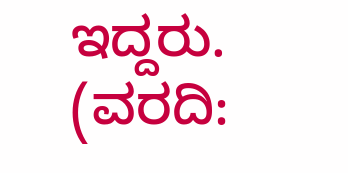ಇದ್ದರು. (ವರದಿ: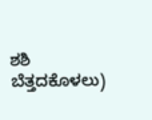ಶಶಿ ಬೆತ್ತದಕೊಳಲು)